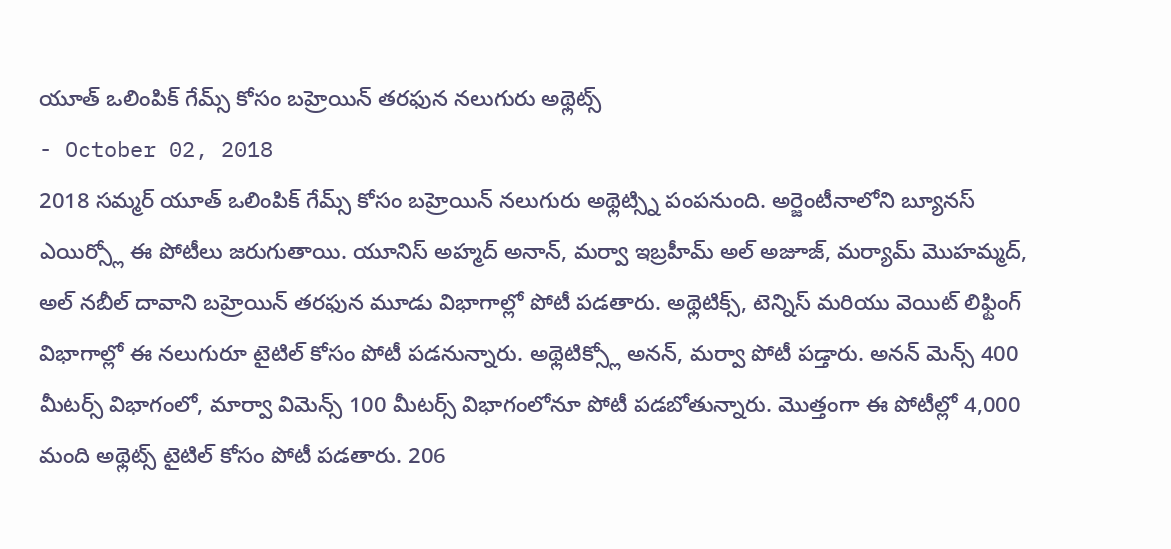యూత్ ఒలింపిక్ గేమ్స్ కోసం బహ్రెయిన్ తరఫున నలుగురు అథ్లెట్స్
- October 02, 2018
2018 సమ్మర్ యూత్ ఒలింపిక్ గేమ్స్ కోసం బహ్రెయిన్ నలుగురు అథ్లెట్స్ని పంపనుంది. అర్జెంటీనాలోని బ్యూనస్ ఎయిర్స్లో ఈ పోటీలు జరుగుతాయి. యూనిస్ అహ్మద్ అనాన్, మర్వా ఇబ్రహీమ్ అల్ అజూజ్, మర్యామ్ మొహమ్మద్, అల్ నబీల్ దావాని బహ్రెయిన్ తరఫున మూడు విభాగాల్లో పోటీ పడతారు. అథ్లెటిక్స్, టెన్నిస్ మరియు వెయిట్ లిఫ్టింగ్ విభాగాల్లో ఈ నలుగురూ టైటిల్ కోసం పోటీ పడనున్నారు. అథ్లెటిక్స్లో అనన్, మర్వా పోటీ పడ్తారు. అనన్ మెన్స్ 400 మీటర్స్ విభాగంలో, మార్వా విమెన్స్ 100 మీటర్స్ విభాగంలోనూ పోటీ పడబోతున్నారు. మొత్తంగా ఈ పోటీల్లో 4,000 మంది అథ్లెట్స్ టైటిల్ కోసం పోటీ పడతారు. 206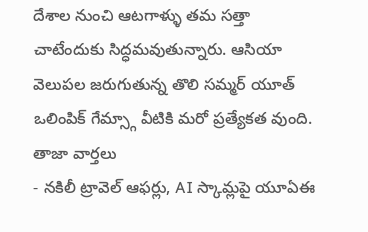దేశాల నుంచి ఆటగాళ్ళు తమ సత్తా చాటేందుకు సిద్ధమవుతున్నారు. ఆసియా వెలుపల జరుగుతున్న తొలి సమ్మర్ యూత్ ఒలింపిక్ గేమ్స్గా వీటికి మరో ప్రత్యేకత వుంది.
తాజా వార్తలు
- నకిలీ ట్రావెల్ ఆఫర్లు, AI స్కామ్లపై యూఏఈ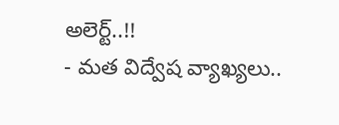అలెర్ట్..!!
- మత విద్వేష వ్యాఖ్యలు..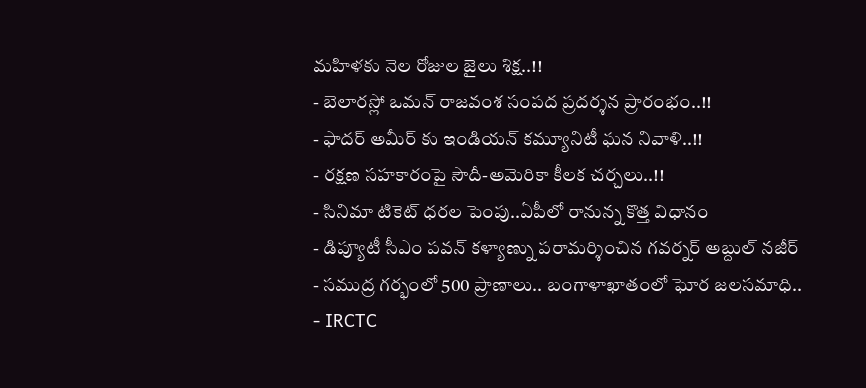మహిళకు నెల రోజుల జైలు శిక్ష..!!
- బెలారస్లో ఒమన్ రాజవంశ సంపద ప్రదర్శన ప్రారంభం..!!
- ఫాదర్ అమీర్ కు ఇండియన్ కమ్యూనిటీ ఘన నివాళి..!!
- రక్షణ సహకారంపై సౌదీ-అమెరికా కీలక చర్చలు..!!
- సినిమా టికెట్ ధరల పెంపు..ఏపీలో రానున్న కొత్త విధానం
- డిప్యూటీ సీఎం పవన్ కళ్యాణ్ను పరామర్శించిన గవర్నర్ అబ్దుల్ నజీర్
- సముద్ర గర్భంలో 500 ప్రాణాలు.. బంగాళాఖాతంలో ఘోర జలసమాధి..
- IRCTC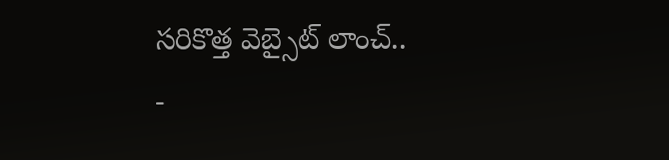సరికొత్త వెబ్సైట్ లాంచ్..
-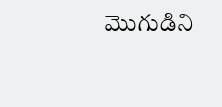మొగుడిని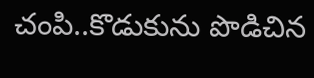చంపి..కొడుకును పొడిచిన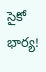సైకో భార్య!